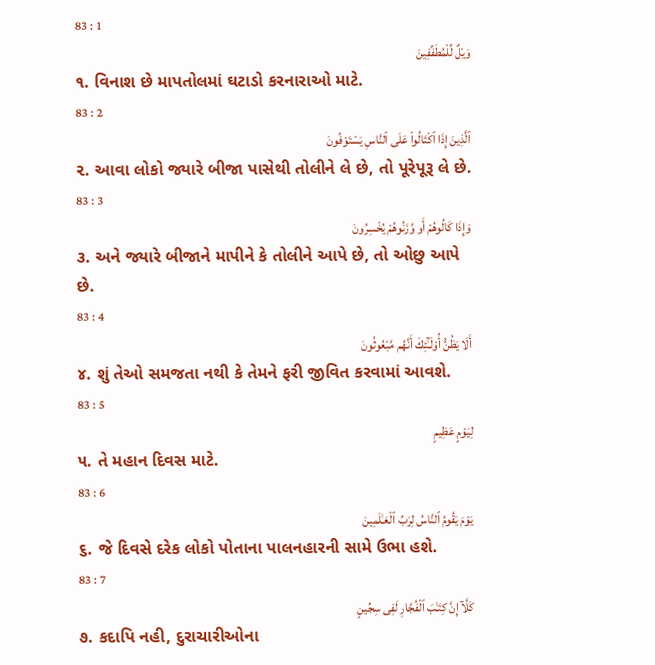83 : 1
وَيْلٌ لِّلْمُطَفِّفِينَ
૧. વિનાશ છે માપતોલમાં ઘટાડો કરનારાઓ માટે.
83 : 2
ٱلَّذِينَ إِذَا ٱكْتَالُوا۟ عَلَى ٱلنَّاسِ يَسْتَوْفُونَ
૨. આવા લોકો જ્યારે બીજા પાસેથી તોલીને લે છે, તો પૂરેપૂરૂ લે છે.
83 : 3
وَإِذَا كَالُوهُمْ أَو وَّزَنُوهُمْ يُخْسِرُونَ
૩. અને જ્યારે બીજાને માપીને કે તોલીને આપે છે, તો ઓછુ આપે છે.
83 : 4
أَلَا يَظُنُّ أُو۟لَـٰٓئِكَ أَنَّهُم مَّبْعُوثُونَ
૪. શું તેઓ સમજતા નથી કે તેમને ફરી જીવિત કરવામાં આવશે.
83 : 5
لِيَوْمٍ عَظِيمٍ
૫. તે મહાન દિવસ માટે.
83 : 6
يَوْمَ يَقُومُ ٱلنَّاسُ لِرَبِّ ٱلْعَـٰلَمِينَ
૬. જે દિવસે દરેક લોકો પોતાના પાલનહારની સામે ઉભા હશે.
83 : 7
كَلَّآ إِنَّ كِتَـٰبَ ٱلْفُجَّارِ لَفِى سِجِّينٍ
૭. કદાપિ નહી, દુરાચારીઓના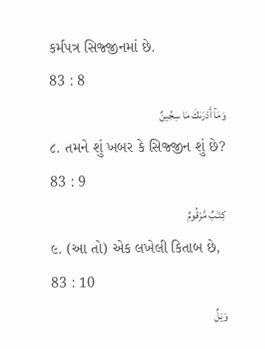કર્મપત્ર સિજ્જીનમાં છે.
83 : 8
وَمَآ أَدْرَىٰكَ مَا سِجِّينٌ
૮. તમને શું ખબર કે સિજ્જીન શું છે?
83 : 9
كِتَـٰبٌ مَّرْقُومٌ
૯. (આ તો) એક લખેલી કિતાબ છે,
83 : 10
وَيْلٌ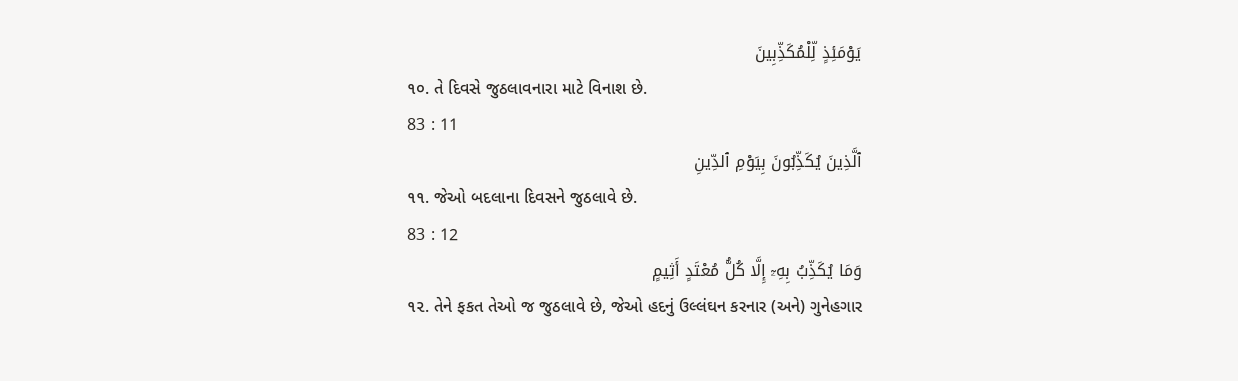يَوْمَئِذٍ لِّلْمُكَذِّبِينَ
૧૦. તે દિવસે જુઠલાવનારા માટે વિનાશ છે.
83 : 11
ٱلَّذِينَ يُكَذِّبُونَ بِيَوْمِ ٱلدِّينِ
૧૧. જેઓ બદલાના દિવસને જુઠલાવે છે.
83 : 12
وَمَا يُكَذِّبُ بِهِۦٓ إِلَّا كُلُّ مُعْتَدٍ أَثِيمٍ
૧૨. તેને ફકત તેઓ જ જુઠલાવે છે, જેઓ હદનું ઉલ્લંઘન કરનાર (અને) ગુનેહગાર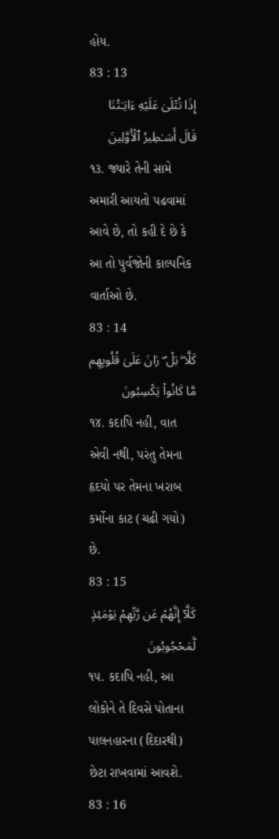હોય.
83 : 13
إِذَا تُتْلَىٰ عَلَيْهِ ءَايَـٰتُنَا قَالَ أَسَـٰطِيرُ ٱلْأَوَّلِينَ
૧૩. જ્યારે તેની સામે અમારી આયતો પઢવામાં આવે છે, તો કહી દે છે કે આ તો પુર્વજોની કાલ્પનિક વાર્તાઓ છે.
83 : 14
كَلَّا ۖ بَلْ ۜ رَانَ عَلَىٰ قُلُوبِهِم مَّا كَانُوا۟ يَكْسِبُونَ
૧૪. કદાપિ નહી, વાત એવી નથી, પરંતુ તેમના હૃદયો પર તેમના ખરાબ કર્મોના કાટ (ચઢી ગયો) છે.
83 : 15
كَلَّآ إِنَّهُمْ عَن رَّبِّهِمْ يَوْمَئِذٍ لَّمَحْجُوبُونَ
૧૫. કદાપિ નહી, આ લોકોને તે દિવસે પોતાના પાલનહારના (દિદારથી) છેટા રાખવામાં આવશે.
83 : 16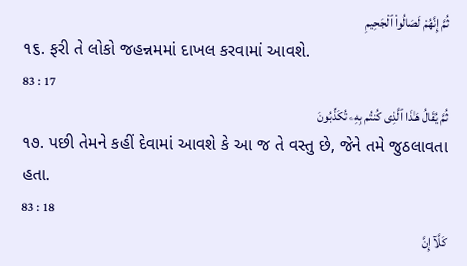ثُمَّ إِنَّهُمْ لَصَالُوا۟ ٱلْجَحِيمِ
૧૬. ફરી તે લોકો જહન્નમમાં દાખલ કરવામાં આવશે.
83 : 17
ثُمَّ يُقَالُ هَـٰذَا ٱلَّذِى كُنتُم بِهِۦ تُكَذِّبُونَ
૧૭. પછી તેમને કહીં દેવામાં આવશે કે આ જ તે વસ્તુ છે, જેને તમે જુઠલાવતા હતા.
83 : 18
كَلَّآ إِنَّ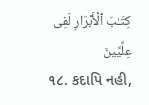كِتَـٰبَ ٱلْأَبْرَارِ لَفِى عِلِّيِّينَ
૧૮. કદાપિ નહી,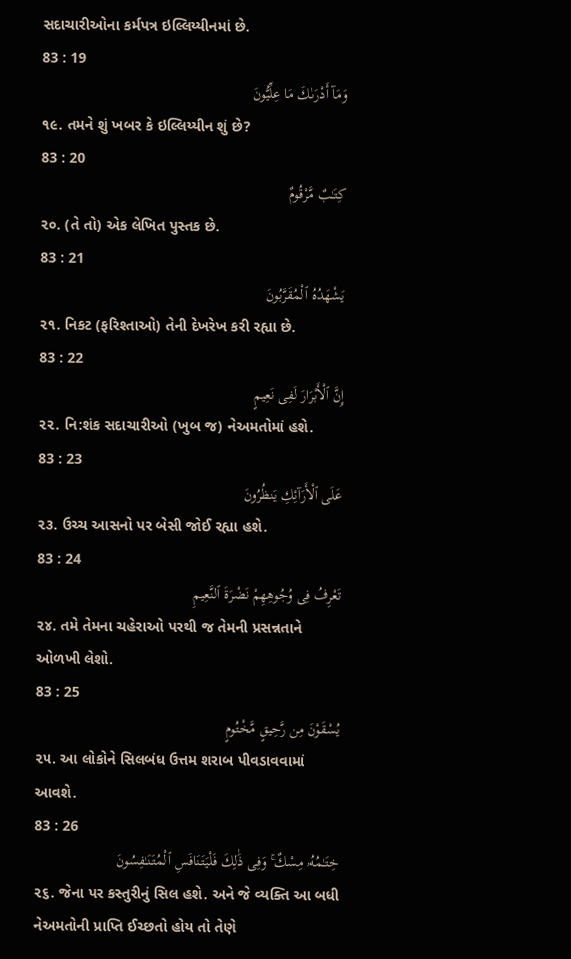સદાચારીઓના કર્મપત્ર ઇલ્લિય્યીનમાં છે.
83 : 19
وَمَآ أَدْرَىٰكَ مَا عِلِّيُّونَ
૧૯. તમને શું ખબર કે ઇલ્લિય્યીન શું છે?
83 : 20
كِتَـٰبٌ مَّرْقُومٌ
૨૦. (તે તો) એક લેખિત પુસ્તક છે.
83 : 21
يَشْهَدُهُ ٱلْمُقَرَّبُونَ
૨૧. નિકટ (ફરિશ્તાઓ) તેની દેખરેખ કરી રહ્યા છે.
83 : 22
إِنَّ ٱلْأَبْرَارَ لَفِى نَعِيمٍ
૨૨. નિ:શંક સદાચારીઓ (ખુબ જ) નેઅમતોમાં હશે.
83 : 23
عَلَى ٱلْأَرَآئِكِ يَنظُرُونَ
૨૩. ઉચ્ચ આસનો પર બેસી જોઈ રહ્યા હશે.
83 : 24
تَعْرِفُ فِى وُجُوهِهِمْ نَضْرَةَ ٱلنَّعِيمِ
૨૪. તમે તેમના ચહેરાઓ પરથી જ તેમની પ્રસન્નતાને ઓળખી લેશો.
83 : 25
يُسْقَوْنَ مِن رَّحِيقٍ مَّخْتُومٍ
૨૫. આ લોકોને સિલબંધ ઉત્તમ શરાબ પીવડાવવામાં આવશે.
83 : 26
خِتَـٰمُهُۥ مِسْكٌ ۚ وَفِى ذَٰلِكَ فَلْيَتَنَافَسِ ٱلْمُتَنَـٰفِسُونَ
૨૬. જેના પર કસ્તુરીનું સિલ હશે. અને જે વ્યક્તિ આ બધી નેઅમતોની પ્રાપ્તિ ઈચ્છતો હોય તો તેણે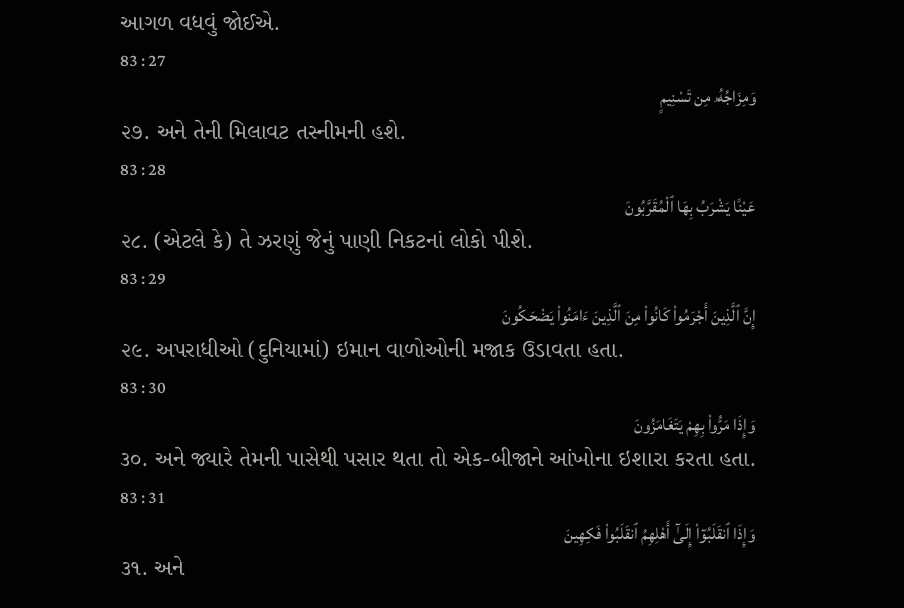આગળ વધવું જોઈએ.
83 : 27
وَمِزَاجُهُۥ مِن تَسْنِيمٍ
૨૭. અને તેની મિલાવટ તસ્નીમની હશે.
83 : 28
عَيْنًا يَشْرَبُ بِهَا ٱلْمُقَرَّبُونَ
૨૮. (એટલે કે) તે ઝરણું જેનું પાણી નિકટનાં લોકો પીશે.
83 : 29
إِنَّ ٱلَّذِينَ أَجْرَمُوا۟ كَانُوا۟ مِنَ ٱلَّذِينَ ءَامَنُوا۟ يَضْحَكُونَ
૨૯. અપરાધીઓ (દુનિયામાં) ઇમાન વાળોઓની મજાક ઉડાવતા હતા.
83 : 30
وَإِذَا مَرُّوا۟ بِهِمْ يَتَغَامَزُونَ
૩૦. અને જ્યારે તેમની પાસેથી પસાર થતા તો એક-બીજાને આંખોના ઇશારા કરતા હતા.
83 : 31
وَإِذَا ٱنقَلَبُوٓا۟ إِلَىٰٓ أَهْلِهِمُ ٱنقَلَبُوا۟ فَكِهِينَ
૩૧. અને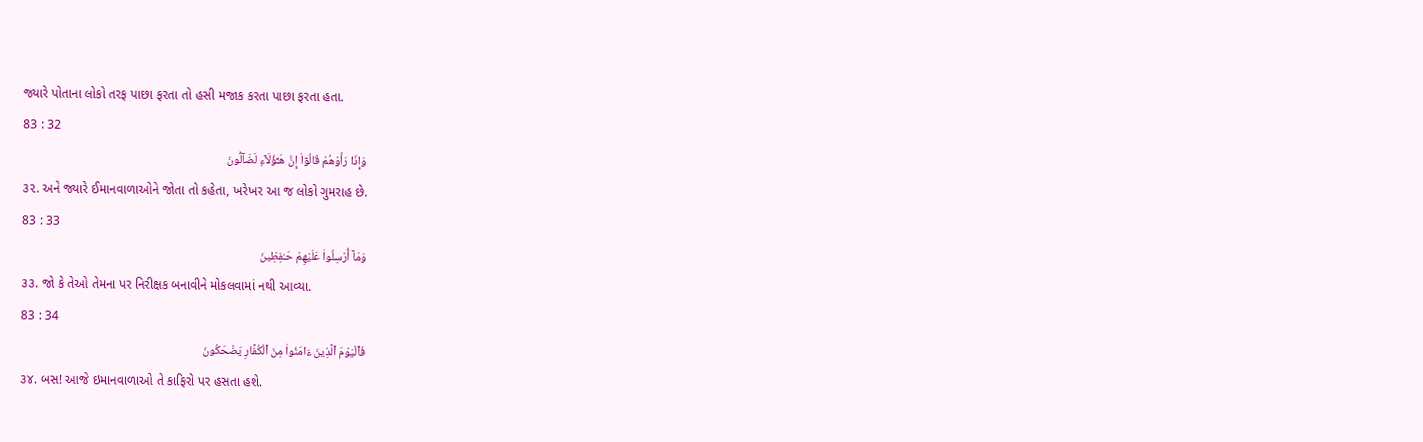જ્યારે પોતાના લોકો તરફ પાછા ફરતા તો હસી મજાક કરતા પાછા ફરતા હતા.
83 : 32
وَإِذَا رَأَوْهُمْ قَالُوٓا۟ إِنَّ هَـٰٓؤُلَآءِ لَضَآلُّونَ
૩૨. અને જ્યારે ઈમાનવાળાઓને જોતા તો કહેતા, ખરેખર આ જ લોકો ગુમરાહ છે.
83 : 33
وَمَآ أُرْسِلُوا۟ عَلَيْهِمْ حَـٰفِظِينَ
૩૩. જો કે તેઓ તેમના પર નિરીક્ષક બનાવીને મોકલવામાં નથી આવ્યા.
83 : 34
فَٱلْيَوْمَ ٱلَّذِينَ ءَامَنُوا۟ مِنَ ٱلْكُفَّارِ يَضْحَكُونَ
૩૪. બસ! આજે ઇમાનવાળાઓ તે કાફિરો પર હસતા હશે.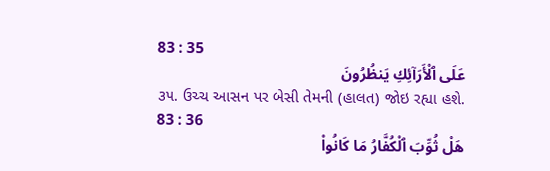83 : 35
عَلَى ٱلْأَرَآئِكِ يَنظُرُونَ
૩૫. ઉચ્ચ આસન પર બેસી તેમની (હાલત) જોઇ રહ્યા હશે.
83 : 36
هَلْ ثُوِّبَ ٱلْكُفَّارُ مَا كَانُوا۟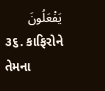يَفْعَلُونَ
૩૬. કાફિરોને તેમના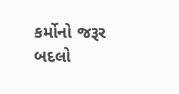કર્મોનો જરૂર બદલો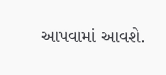આપવામાં આવશે.